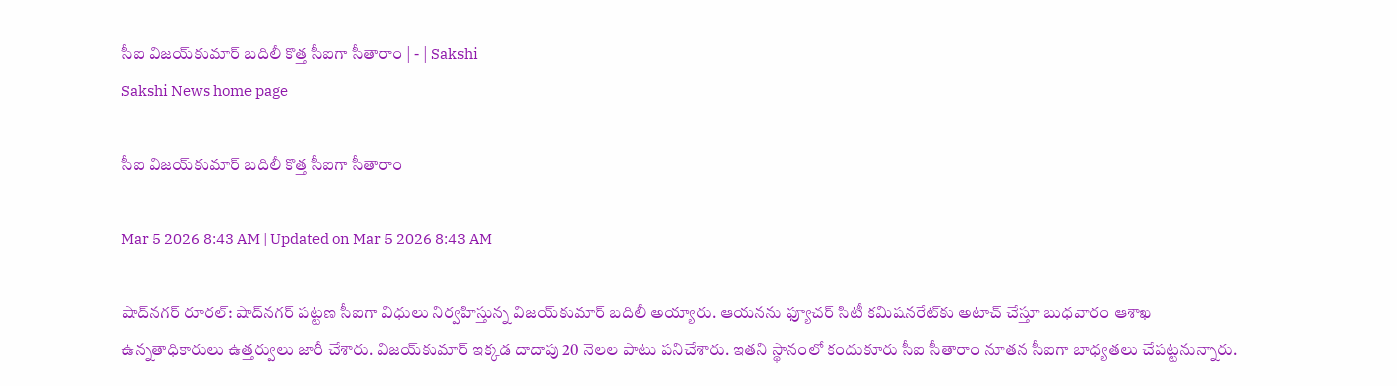సీఐ విజయ్‌కుమార్‌ బదిలీ కొత్త సీఐగా సీతారాం | - | Sakshi
Sakshi News home page

సీఐ విజయ్‌కుమార్‌ బదిలీ కొత్త సీఐగా సీతారాం

Mar 5 2026 8:43 AM | Updated on Mar 5 2026 8:43 AM

షాద్‌నగర్‌ రూరల్‌: షాద్‌నగర్‌ పట్టణ సీఐగా విధులు నిర్వహిస్తున్న విజయ్‌కుమార్‌ బదిలీ అయ్యారు. ఆయనను ఫ్యూచర్‌ సిటీ కమిషనరేట్‌కు అటాచ్‌ చేస్తూ బుధవారం ఆశాఖ ఉన్నతాధికారులు ఉత్తర్వులు జారీ చేశారు. విజయ్‌కుమార్‌ ఇక్కడ దాదాపు 20 నెలల పాటు పనిచేశారు. ఇతని స్థానంలో కందుకూరు సీఐ సీతారాం నూతన సీఐగా బాధ్యతలు చేపట్టనున్నారు.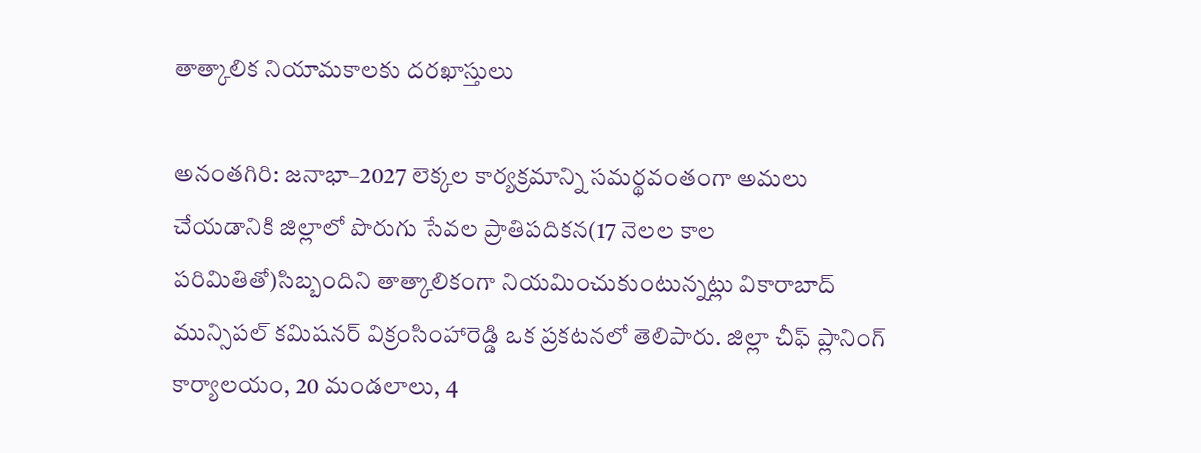తాత్కాలిక నియామకాలకు దరఖాస్తులు

అనంతగిరి: జనాభా–2027 లెక్కల కార్యక్రమాన్ని సమర్థవంతంగా అమలు చేయడానికి జిల్లాలో పొరుగు సేవల ప్రాతిపదికన(17 నెలల కాల పరిమితితో)సిబ్బందిని తాత్కాలికంగా నియమించుకుంటున్నట్లు వికారాబాద్‌ మున్సిపల్‌ కమిషనర్‌ విక్రంసింహారెడ్డి ఒక ప్రకటనలో తెలిపారు. జిల్లా చీఫ్‌ ప్లానింగ్‌ కార్యాలయం, 20 మండలాలు, 4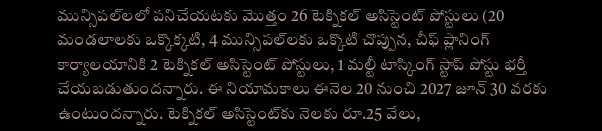మున్సిపల్‌లలో పనిచేయటకు మొత్తం 26 టెక్నికల్‌ అసిస్టెంట్‌ పోస్టులు (20 మండలాలకు ఒక్కొక్కటి, 4 మున్సిపల్‌లకు ఒక్కొటి చొప్పున, చీఫ్‌ ప్లానింగ్‌ కార్యాలయానికి 2 టెక్నికల్‌ అసిస్టెంట్‌ పోస్టులు, 1 మల్టీ టాస్కింగ్‌ స్టాప్‌ పోస్టు భర్తీ చేయబడుతుందన్నారు. ఈ నియామకాలు ఈనెల 20 నుంచి 2027 జూన్‌ 30 వరకు ఉంటుందన్నారు. టెక్నికల్‌ అసిస్టెంట్‌కు నెలకు రూ.25 వేలు,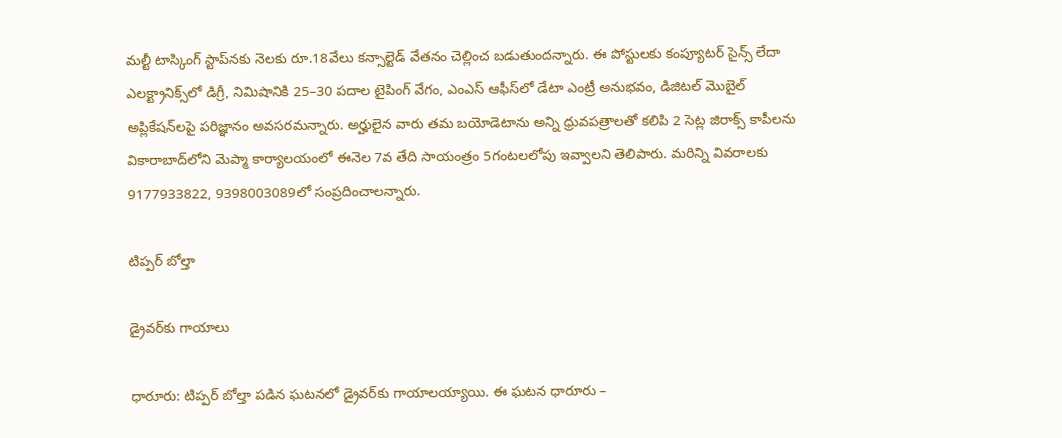మల్టీ టాస్కింగ్‌ స్టాప్‌నకు నెలకు రూ.18వేలు కన్సాల్టెడ్‌ వేతనం చెల్లించ బడుతుందన్నారు. ఈ పోస్టులకు కంప్యూటర్‌ సైన్స్‌ లేదా ఎలక్ట్రానిక్స్‌లో డిగ్రీ, నిమిషానికి 25–30 పదాల టైపింగ్‌ వేగం, ఎంఎస్‌ ఆఫీస్‌లో డేటా ఎంట్రీ అనుభవం, డిజిటల్‌ మొబైల్‌ అప్లికేషన్‌లపై పరిజ్ఞానం అవసరమన్నారు. అర్హులైన వారు తమ బయోడెటాను అన్ని ధ్రువపత్రాలతో కలిపి 2 సెట్ల జిరాక్స్‌ కాపీలను వికారాబాద్‌లోని మెప్మా కార్యాలయంలో ఈనెల 7వ తేది సాయంత్రం 5గంటలలోపు ఇవ్వాలని తెలిపారు. మరిన్ని వివరాలకు 9177933822, 9398003089లో సంప్రదించాలన్నారు.

టిప్పర్‌ బోల్తా

డ్రైవర్‌కు గాయాలు

ధారూరు: టిప్పర్‌ బోల్తా పడిన ఘటనలో డ్రైవర్‌కు గాయాలయ్యాయి. ఈ ఘటన ధారూరు –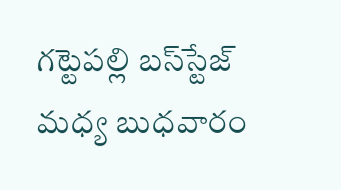గట్టెపల్లి బస్‌స్టేజ్‌ మధ్య బుధవారం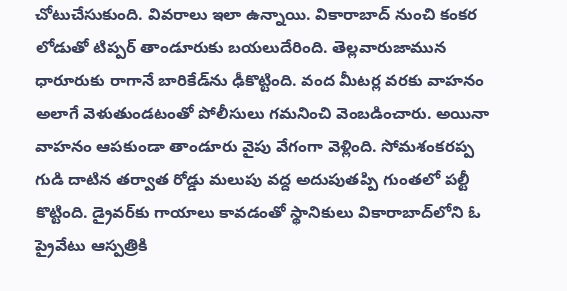చోటుచేసుకుంది. వివరాలు ఇలా ఉన్నాయి. వికారాబాద్‌ నుంచి కంకర లోడుతో టిప్పర్‌ తాండూరుకు బయలుదేరింది. తెల్లవారుజామున ధారూరుకు రాగానే బారికేడ్‌ను ఢీకొట్టింది. వంద మీటర్ల వరకు వాహనం అలాగే వెళుతుండటంతో పోలీసులు గమనించి వెంబడించారు. అయినా వాహనం ఆపకుండా తాండూరు వైపు వేగంగా వెళ్లింది. సోమశంకరప్ప గుడి దాటిన తర్వాత రోడ్డు మలుపు వద్ద అదుపుతప్పి గుంతలో పల్టీ కొట్టింది. డ్రైవర్‌కు గాయాలు కావడంతో స్థానికులు వికారాబాద్‌లోని ఓ ప్రైవేటు ఆస్పత్రికి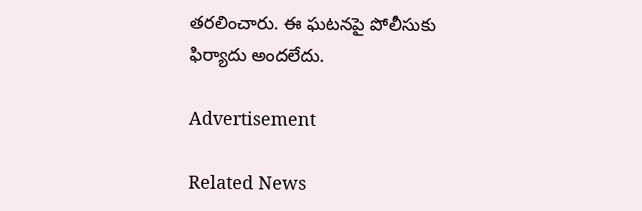తరలించారు. ఈ ఘటనపై పోలీసుకు ఫిర్యాదు అందలేదు.

Advertisement

Related News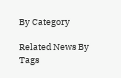By Category

Related News By Tags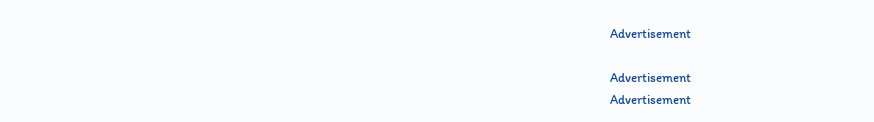Advertisement

Advertisement
Advertisement